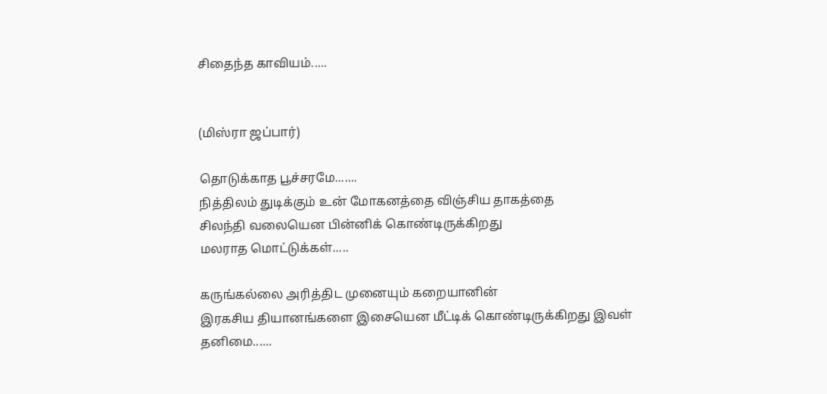சிதைந்த காவியம்.....


(மிஸ்ரா ஜப்பார்)

தொடுக்காத பூச்சரமே.......
நித்திலம் துடிக்கும் உன் மோகனத்தை விஞ்சிய தாகத்தை
சிலந்தி வலையென பின்னிக் கொண்டிருக்கிறது
மலராத மொட்டுக்கள்.....

கருங்கல்லை அரித்திட முனையும் கறையானின்
இரகசிய தியானங்களை இசையென மீட்டிக் கொண்டிருக்கிறது இவள் தனிமை......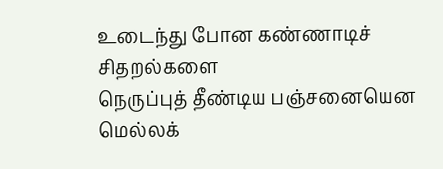உடைந்து போன கண்ணாடிச் சிதறல்களை
நெருப்புத் தீண்டிய பஞ்சனையென
மெல்லக்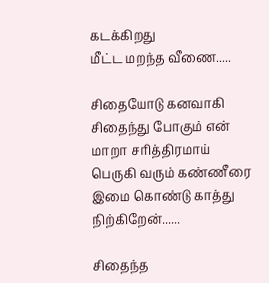கடக்கிறது
மீட்ட மறந்த வீணை.....

சிதையோடு கனவாகி சிதைந்து போகும் என் மாறா சரித்திரமாய் பெருகி வரும் கண்ணீரை இமை கொண்டு காத்து நிற்கிறேன்......

சிதைந்த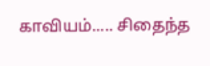காவியம்..... சிதைந்த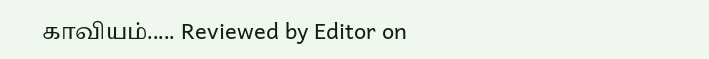காவியம்..... Reviewed by Editor on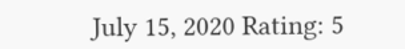July 15, 2020 Rating: 5